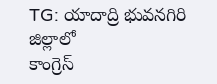TG: యాదాద్రి భువనగిరి జిల్లాలో
కాంగ్రెస్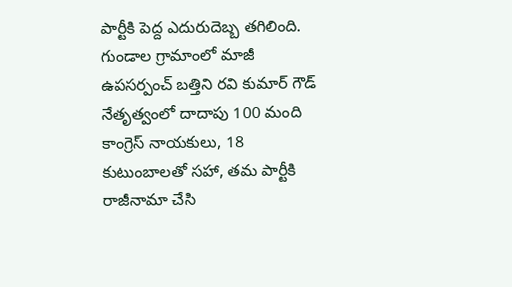పార్టీకి పెద్ద ఎదురుదెబ్బ తగిలింది. గుండాల గ్రామాంలో మాజీ ఉపసర్పంచ్ బత్తిని రవి కుమార్ గౌడ్ నేతృత్వంలో దాదాపు 100 మంది
కాంగ్రెస్ నాయకులు, 18 కుటుంబాలతో సహా, తమ పార్టీకి రాజీనామా చేసి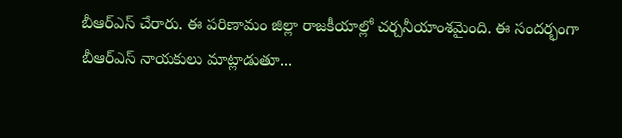బీఆర్ఎస్ చేరారు. ఈ పరిణామం జిల్లా రాజకీయాల్లో చర్చనీయాంశమైంది. ఈ సందర్భంగా
బీఆర్ఎస్ నాయకులు మాట్లాడుతూ...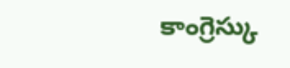కాంగ్రెస్కు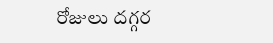రోజులు దగ్గర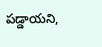పడ్డాయని,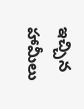ఇచ్చిన హామీలు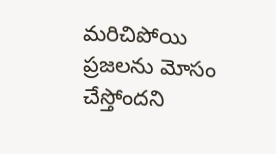మరిచిపోయి ప్రజలను మోసం చేస్తోందని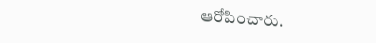ఆరోపించారు.